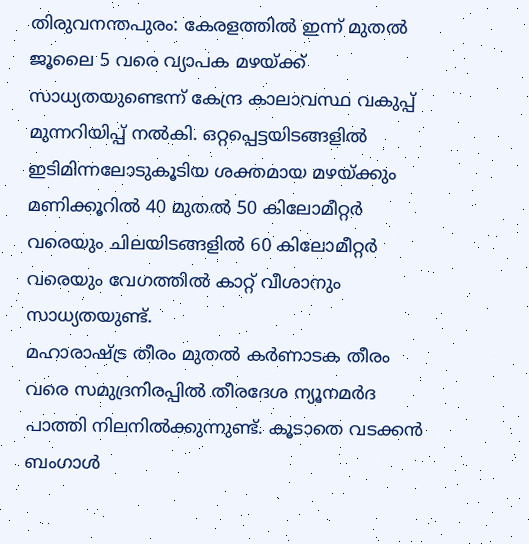തിരുവനന്തപുരം: കേരളത്തിൽ ഇന്ന് മുതൽ ജൂലൈ 5 വരെ വ്യാപക മഴയ്ക്ക് സാധ്യതയുണ്ടെന്ന് കേന്ദ്ര കാലാവസ്ഥ വകുപ്പ് മുന്നറിയിപ്പ് നൽകി. ഒറ്റപ്പെട്ടയിടങ്ങളിൽ ഇടിമിന്നലോടുകൂടിയ ശക്തമായ മഴയ്ക്കും മണിക്കൂറിൽ 40 മുതൽ 50 കിലോമീറ്റർ വരെയും ചിലയിടങ്ങളിൽ 60 കിലോമീറ്റർ വരെയും വേഗത്തിൽ കാറ്റ് വീശാനും സാധ്യതയുണ്ട്.
മഹാരാഷ്ട്ര തീരം മുതൽ കർണാടക തീരം വരെ സമുദ്രനിരപ്പിൽ തീരദേശ ന്യൂനമർദ പാത്തി നിലനിൽക്കുന്നുണ്ട്. കൂടാതെ വടക്കൻ ബംഗാൾ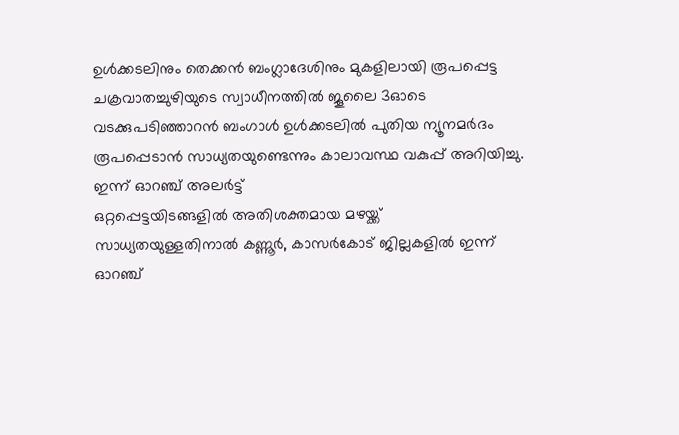ഉൾക്കടലിനും തെക്കൻ ബംഗ്ലാദേശിനും മുകളിലായി രൂപപ്പെട്ട ചക്രവാതച്ചുഴിയുടെ സ്വാധീനത്തിൽ ജൂലൈ 3ഓടെ വടക്കുപടിഞ്ഞാറൻ ബംഗാൾ ഉൾക്കടലിൽ പുതിയ ന്യൂനമർദം രൂപപ്പെടാൻ സാധ്യതയുണ്ടെന്നും കാലാവസ്ഥ വകുപ്പ് അറിയിച്ചു.
ഇന്ന് ഓറഞ്ച് അലർട്ട്
ഒറ്റപ്പെട്ടയിടങ്ങളിൽ അതിശക്തമായ മഴയ്ക്ക് സാധ്യതയുള്ളതിനാൽ കണ്ണൂർ, കാസർകോട് ജില്ലകളിൽ ഇന്ന് ഓറഞ്ച്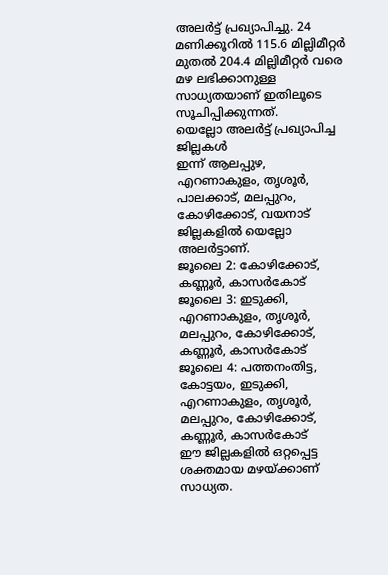അലർട്ട് പ്രഖ്യാപിച്ചു. 24 മണിക്കൂറിൽ 115.6 മില്ലിമീറ്റർ മുതൽ 204.4 മില്ലിമീറ്റർ വരെ മഴ ലഭിക്കാനുള്ള സാധ്യതയാണ് ഇതിലൂടെ സൂചിപ്പിക്കുന്നത്.
യെല്ലോ അലർട്ട് പ്രഖ്യാപിച്ച ജില്ലകൾ
ഇന്ന് ആലപ്പുഴ, എറണാകുളം, തൃശൂർ, പാലക്കാട്, മലപ്പുറം, കോഴിക്കോട്, വയനാട് ജില്ലകളിൽ യെല്ലോ അലർട്ടാണ്.
ജൂലൈ 2: കോഴിക്കോട്, കണ്ണൂർ, കാസർകോട്
ജൂലൈ 3: ഇടുക്കി, എറണാകുളം, തൃശൂർ, മലപ്പുറം, കോഴിക്കോട്, കണ്ണൂർ, കാസർകോട്
ജൂലൈ 4: പത്തനംതിട്ട, കോട്ടയം, ഇടുക്കി, എറണാകുളം, തൃശൂർ, മലപ്പുറം, കോഴിക്കോട്, കണ്ണൂർ, കാസർകോട്
ഈ ജില്ലകളിൽ ഒറ്റപ്പെട്ട ശക്തമായ മഴയ്ക്കാണ് സാധ്യത.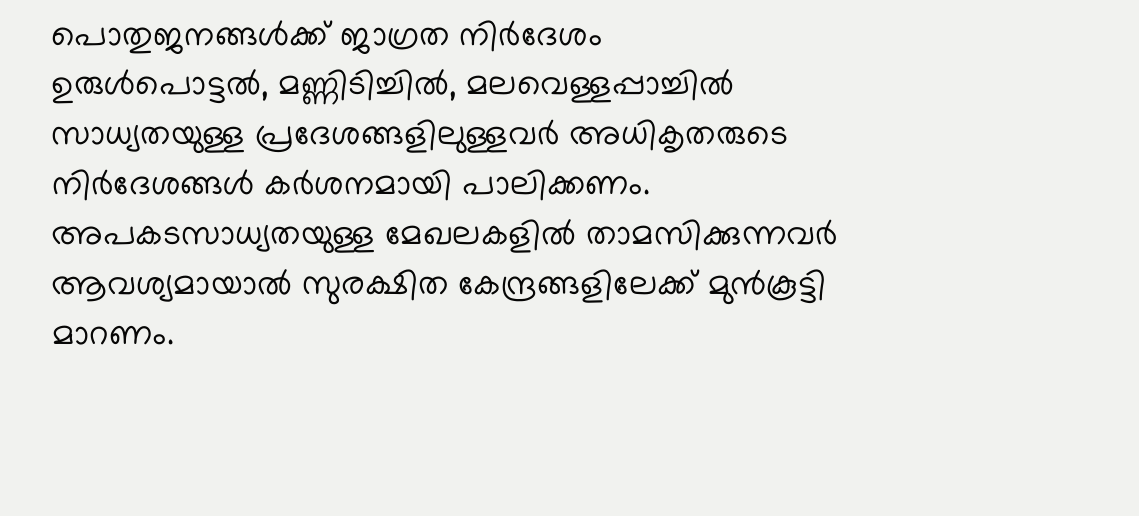പൊതുജനങ്ങൾക്ക് ജാഗ്രത നിർദേശം
ഉരുൾപൊട്ടൽ, മണ്ണിടിച്ചിൽ, മലവെള്ളപ്പാച്ചിൽ സാധ്യതയുള്ള പ്രദേശങ്ങളിലുള്ളവർ അധികൃതരുടെ നിർദേശങ്ങൾ കർശനമായി പാലിക്കണം. അപകടസാധ്യതയുള്ള മേഖലകളിൽ താമസിക്കുന്നവർ ആവശ്യമായാൽ സുരക്ഷിത കേന്ദ്രങ്ങളിലേക്ക് മുൻകൂട്ടി മാറണം.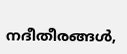നദീതീരങ്ങൾ,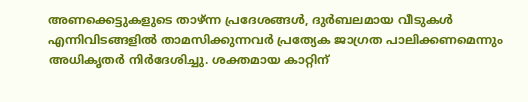അണക്കെട്ടുകളുടെ താഴ്ന്ന പ്രദേശങ്ങൾ, ദുർബലമായ വീടുകൾ എന്നിവിടങ്ങളിൽ താമസിക്കുന്നവർ പ്രത്യേക ജാഗ്രത പാലിക്കണമെന്നും അധികൃതർ നിർദേശിച്ചു. ശക്തമായ കാറ്റിന്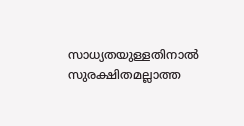സാധ്യതയുള്ളതിനാൽ സുരക്ഷിതമല്ലാത്ത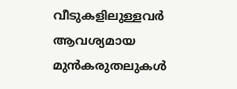വീടുകളിലുള്ളവർ ആവശ്യമായ മുൻകരുതലുകൾ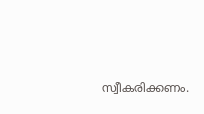സ്വീകരിക്കണം.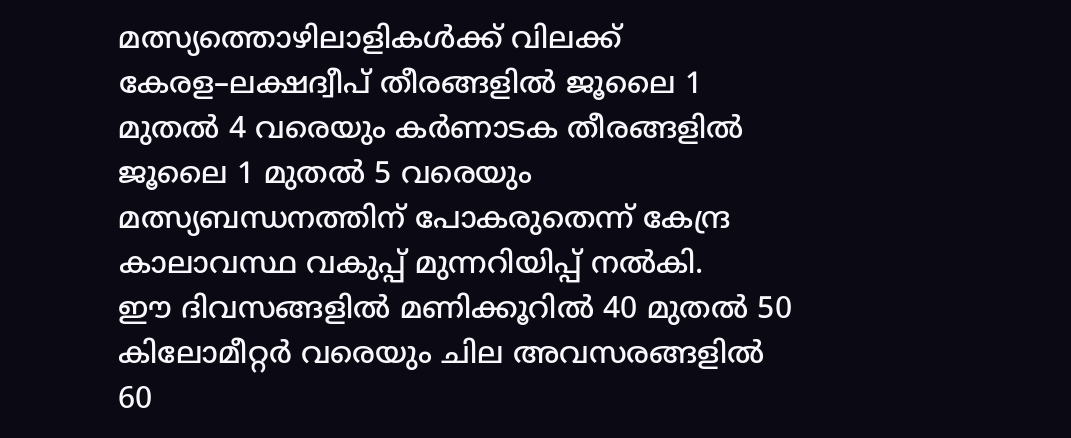മത്സ്യത്തൊഴിലാളികൾക്ക് വിലക്ക്
കേരള–ലക്ഷദ്വീപ് തീരങ്ങളിൽ ജൂലൈ 1 മുതൽ 4 വരെയും കർണാടക തീരങ്ങളിൽ ജൂലൈ 1 മുതൽ 5 വരെയും മത്സ്യബന്ധനത്തിന് പോകരുതെന്ന് കേന്ദ്ര കാലാവസ്ഥ വകുപ്പ് മുന്നറിയിപ്പ് നൽകി.
ഈ ദിവസങ്ങളിൽ മണിക്കൂറിൽ 40 മുതൽ 50 കിലോമീറ്റർ വരെയും ചില അവസരങ്ങളിൽ 60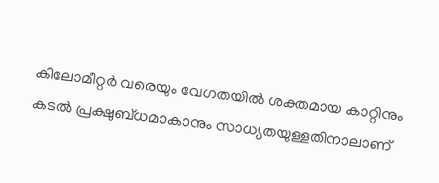കിലോമീറ്റർ വരെയും വേഗതയിൽ ശക്തമായ കാറ്റിനും കടൽ പ്രക്ഷുബ്ധമാകാനും സാധ്യതയുള്ളതിനാലാണ്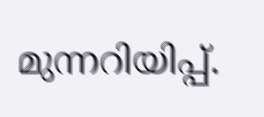മുന്നറിയിപ്പ്.